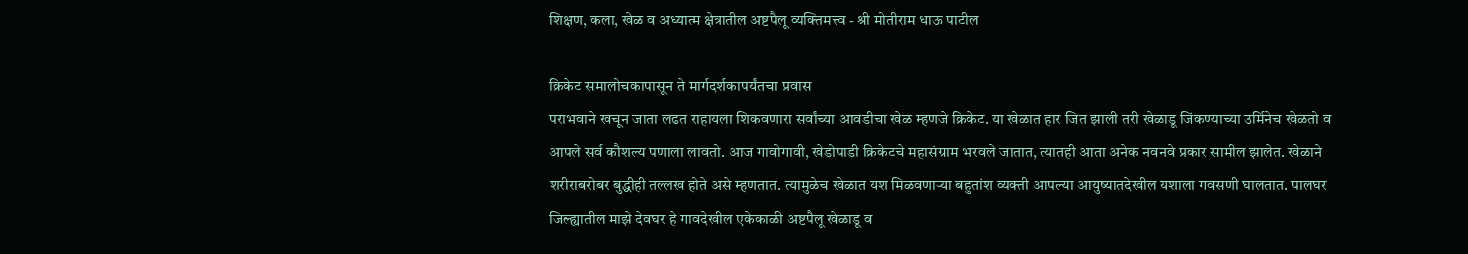शिक्षण, कला, खेळ व अध्यात्म क्षेत्रातील अष्टपैलू व्यक्तिमत्त्व - श्री मोतीराम धाऊ पाटील

क्रिकेट समालोचकापासून ते मार्गदर्शकापर्यंतचा प्रवास
पराभवाने खचून जाता लढत राहायला शिकवणारा सर्वांच्या आवडीचा खेळ म्हणजे क्रिकेट. या खेळात हार जित झाली तरी खेळाडू जिंकण्याच्या उर्मिनेच खेळतो व आपले सर्व कौशल्य पणाला लावतो. आज गावोगावी, खेडोपाडी क्रिकेटचे महासंग्राम भरवले जातात, त्यातही आता अनेक नवनवे प्रकार सामील झालेत. खेळाने शरीराबरोबर बुद्धीही तल्लख होते असे म्हणतात. त्यामुळेच खेळात यश मिळवणाऱ्या बहुतांश व्यक्ती आपल्या आयुष्यातदेखील यशाला गवसणी घालतात. पालघर जिल्ह्यातील माझे देवघर हे गावदेखील एकेकाळी अष्टपैलू खेळाडू व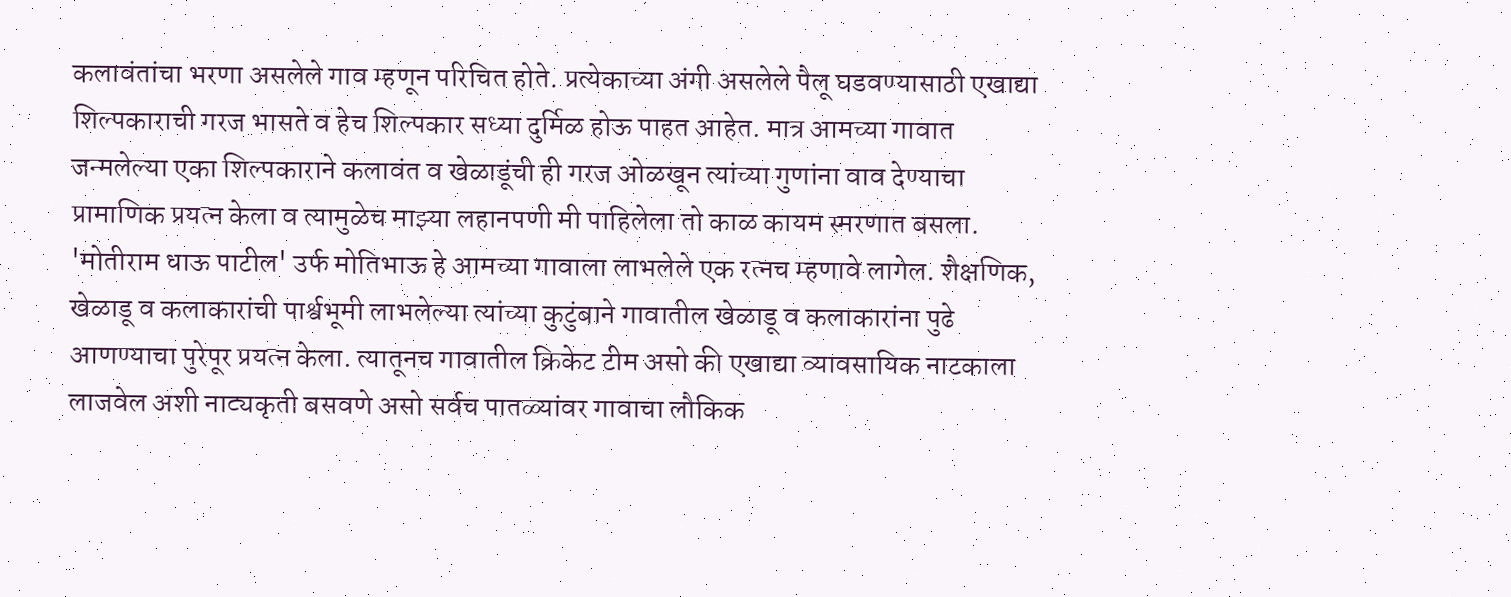कलावंतांचा भरणा असलेले गाव म्हणून परिचित होते. प्रत्येकाच्या अंगी असलेले पैलू घडवण्यासाठी एखाद्या शिल्पकाराची गरज भासते व हेच शिल्पकार सध्या दुर्मिळ होऊ पाहत आहेत. मात्र आमच्या गावात जन्मलेल्या एका शिल्पकाराने कलावंत व खेळाडूंची ही गरज ओळखून त्यांच्या गुणांना वाव देण्याचा प्रामाणिक प्रयत्न केला व त्यामुळेच माझ्या लहानपणी मी पाहिलेला तो काळ कायम स्मरणात बसला. 'मोतीराम धाऊ पाटील' उर्फ मोतिभाऊ हे आमच्या गावाला लाभलेले एक रत्नच म्हणावे लागेल. शैक्षणिक, खेळाडू व कलाकारांची पार्श्वभूमी लाभलेल्या त्यांच्या कुटुंबाने गावातील खेळाडू व कलाकारांना पुढे आणण्याचा पुरेपूर प्रयत्न केला. त्यातूनच गावातील क्रिकेट टीम असो की एखाद्या व्यावसायिक नाटकाला लाजवेल अशी नाट्यकृती बसवणे असो सर्वच पातळ्यांवर गावाचा लौकिक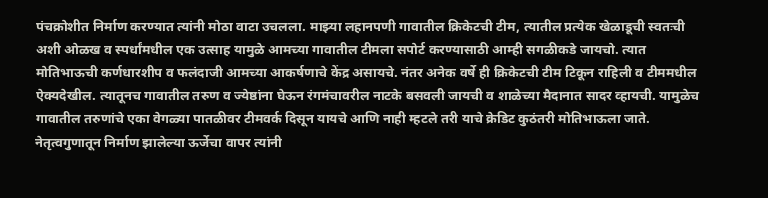पंचक्रोशीत निर्माण करण्यात त्यांनी मोठा वाटा उचलला. माझ्या लहानपणी गावातील क्रिकेटची टीम, त्यातील प्रत्येक खेळाडूची स्वतःची अशी ओळख व स्पर्धांमधील एक उत्साह यामुळे आमच्या गावातील टीमला सपोर्ट करण्यासाठी आम्ही सगळीकडे जायचो. त्यात मोतिभाऊची कर्णधारशीप व फलंदाजी आमच्या आकर्षणाचे केंद्र असायचे. नंतर अनेक वर्षे ही क्रिकेटची टीम टिकून राहिली व टीममधील ऐक्यदेखील. त्यातूनच गावातील तरुण व ज्येष्ठांना घेऊन रंगमंचावरील नाटके बसवली जायची व शाळेच्या मैदानात सादर व्हायची. यामुळेच गावातील तरुणांचे एका वेगळ्या पातळीवर टीमवर्क दिसून यायचे आणि नाही म्हटले तरी याचे क्रेडिट कुठंतरी मोतिभाऊला जाते. नेतृत्वगुणातून निर्माण झालेल्या ऊर्जेचा वापर त्यांनी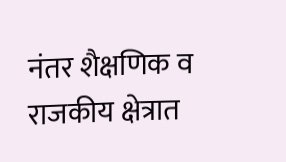नंतर शैक्षणिक व राजकीय क्षेत्रात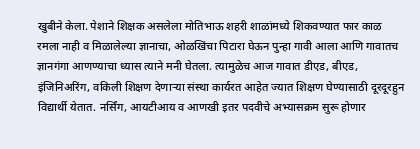खुबीने केला. पेशाने शिक्षक असलेला मोतिभाऊ शहरी शाळांमध्ये शिकवण्यात फार काळ रमला नाही व मिळालेल्या ज्ञानाचा, ओळखिंचा पिटारा घेऊन पुन्हा गावी आला आणि गावातच ज्ञानगंगा आणण्याचा ध्यास त्याने मनी घेतला. त्यामुळेच आज गावात डीएड, बीएड, इंजिनिअरिंग, वकिली शिक्षण देणाऱ्या संस्था कार्यरत आहेत ज्यात शिक्षण घेण्यासाठी दूरदूरहुन विद्यार्थी येतात. नर्सिंग, आयटीआय व आणखी इतर पदवीचे अभ्यासक्रम सुरू होणार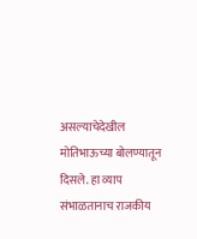असल्याचेदेखील मोतिभाऊच्या बोलण्यातून दिसले. हा व्याप संभाळतानाच राजकीय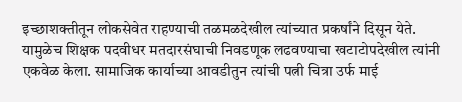इच्छाशक्तीतून लोकसेवेत राहण्याची तळमळदेखील त्यांच्यात प्रकर्षांने दिसून येते. यामुळेच शिक्षक पदवीधर मतदारसंघाची निवडणूक लढवण्याचा खटाटोपदेखील त्यांनी एकवेळ केला. सामाजिक कार्याच्या आवडीतुन त्यांची पत्नी चित्रा उर्फ माई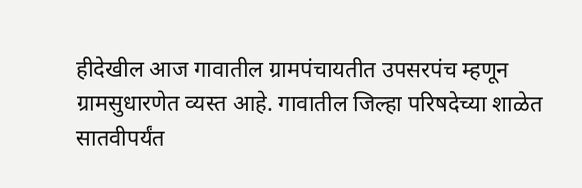हीदेखील आज गावातील ग्रामपंचायतीत उपसरपंच म्हणून ग्रामसुधारणेत व्यस्त आहे. गावातील जिल्हा परिषदेच्या शाळेत सातवीपर्यंत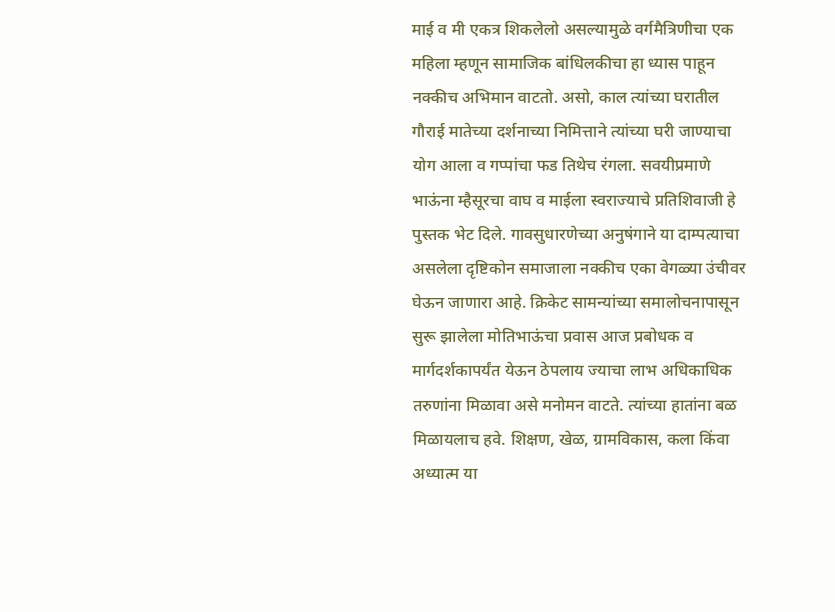माई व मी एकत्र शिकलेलो असल्यामुळे वर्गमैत्रिणीचा एक महिला म्हणून सामाजिक बांधिलकीचा हा ध्यास पाहून नक्कीच अभिमान वाटतो. असो, काल त्यांच्या घरातील गौराई मातेच्या दर्शनाच्या निमित्ताने त्यांच्या घरी जाण्याचा योग आला व गप्पांचा फड तिथेच रंगला. सवयीप्रमाणे भाऊंना म्हैसूरचा वाघ व माईला स्वराज्याचे प्रतिशिवाजी हे पुस्तक भेट दिले. गावसुधारणेच्या अनुषंगाने या दाम्पत्याचा असलेला दृष्टिकोन समाजाला नक्कीच एका वेगळ्या उंचीवर घेऊन जाणारा आहे. क्रिकेट सामन्यांच्या समालोचनापासून सुरू झालेला मोतिभाऊंचा प्रवास आज प्रबोधक व मार्गदर्शकापर्यंत येऊन ठेपलाय ज्याचा लाभ अधिकाधिक तरुणांना मिळावा असे मनोमन वाटते. त्यांच्या हातांना बळ मिळायलाच हवे. शिक्षण, खेळ, ग्रामविकास, कला किंवा अध्यात्म या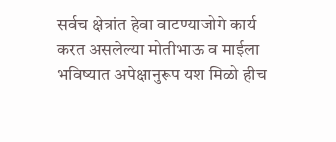सर्वच क्षेत्रांत हेवा वाटण्याजोगे कार्य करत असलेल्या मोतीभाऊ व माईला भविष्यात अपेक्षानुरूप यश मिळो हीच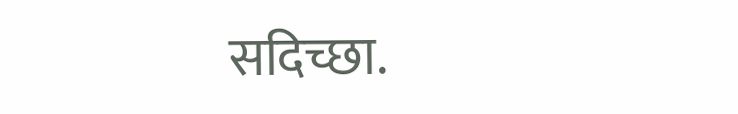सदिच्छा.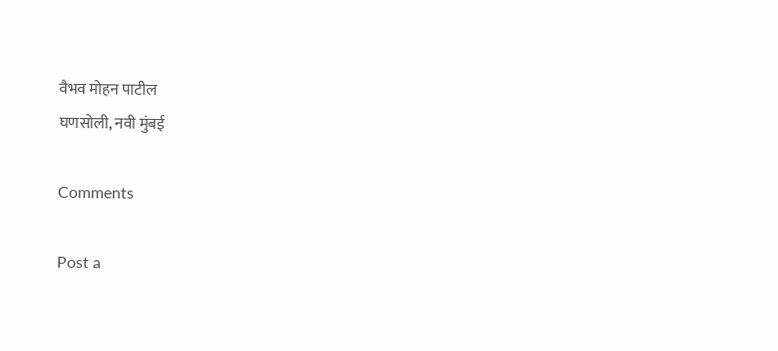वैभव मोहन पाटील
घणसोली, नवी मुंबई

Comments

Post a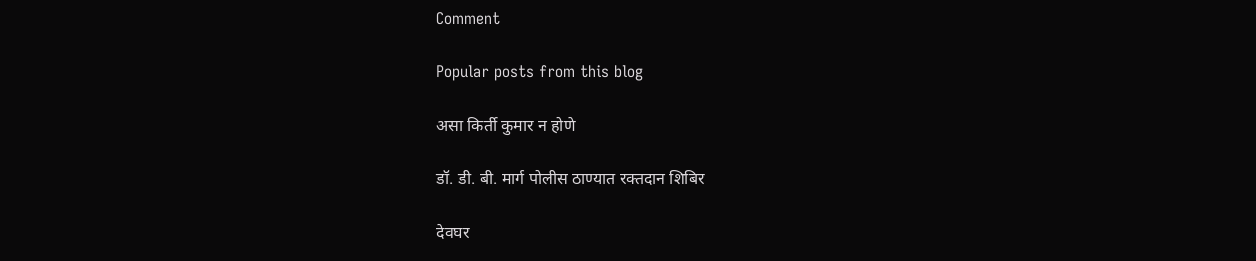Comment

Popular posts from this blog

असा किर्ती कुमार न होणे

डॉ. डी. बी. मार्ग पोलीस ठाण्यात रक्तदान शिबिर

देवघर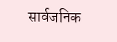सार्वजनिक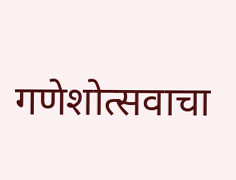गणेशोत्सवाचा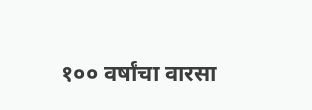१०० वर्षांचा वारसा